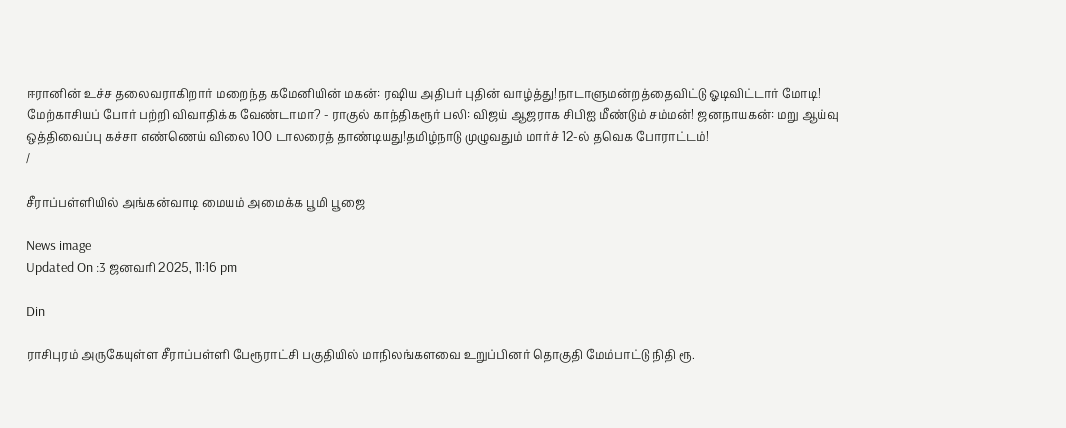ஈரானின் உச்ச தலைவராகிறார் மறைந்த கமேனியின் மகன்: ரஷிய அதிபர் புதின் வாழ்த்து!நாடாளுமன்றத்தைவிட்டு ஓடிவிட்டார் மோடி! மேற்காசியப் போர் பற்றி விவாதிக்க வேண்டாமா? - ராகுல் காந்திகரூர் பலி: விஜய் ஆஜராக சிபிஐ மீண்டும் சம்மன்! ஜனநாயகன்: மறு ஆய்வு ஒத்திவைப்பு கச்சா எண்ணெய் விலை 100 டாலரைத் தாண்டியது!தமிழ்நாடு முழுவதும் மார்ச் 12-ல் தவெக போராட்டம்!
/

சீராப்பள்ளியில் அங்கன்வாடி மையம் அமைக்க பூமி பூஜை

News image
Updated On :3 ஜனவரி 2025, 11:16 pm

Din

ராசிபுரம் அருகேயுள்ள சீராப்பள்ளி பேரூராட்சி பகுதியில் மாநிலங்களவை உறுப்பினர் தொகுதி மேம்பாட்டு நிதி ரூ.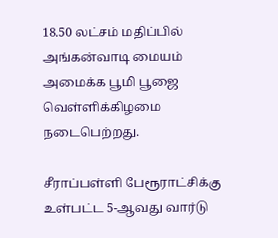18.50 லட்சம் மதிப்பில் அங்கன்வாடி மையம் அமைக்க பூமி பூஜை வெள்ளிக்கிழமை நடைபெற்றது.

சீராப்பள்ளி பேரூராட்சிக்கு உள்பட்ட 5-ஆவது வார்டு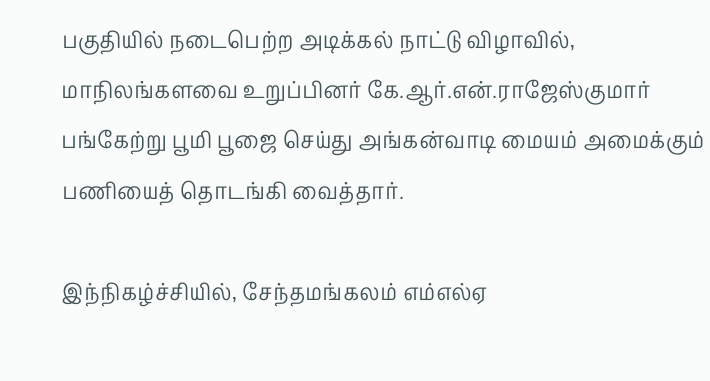பகுதியில் நடைபெற்ற அடிக்கல் நாட்டு விழாவில், மாநிலங்களவை உறுப்பினர் கே.ஆர்.என்.ராஜேஸ்குமார் பங்கேற்று பூமி பூஜை செய்து அங்கன்வாடி மையம் அமைக்கும் பணியைத் தொடங்கி வைத்தார்.

இந்நிகழ்ச்சியில், சேந்தமங்கலம் எம்எல்ஏ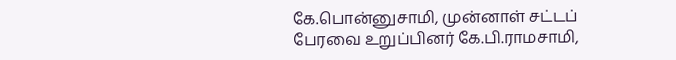கே.பொன்னுசாமி, முன்னாள் சட்டப் பேரவை உறுப்பினர் கே.பி.ராமசாமி,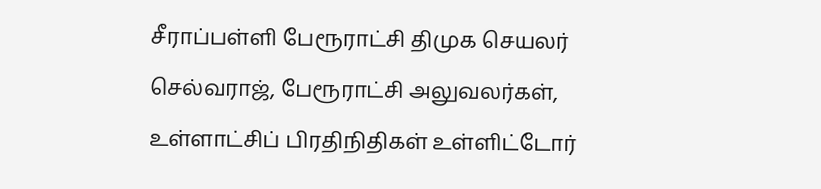சீராப்பள்ளி பேரூராட்சி திமுக செயலர் செல்வராஜ், பேரூராட்சி அலுவலர்கள், உள்ளாட்சிப் பிரதிநிதிகள் உள்ளிட்டோர்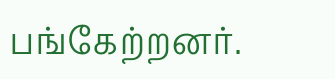பங்கேற்றனர்.